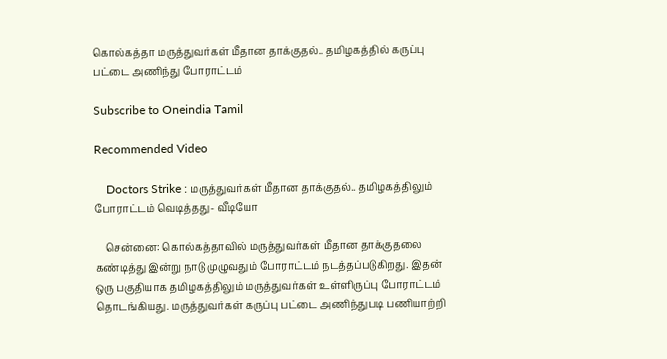கொல்கத்தா மருத்துவர்கள் மீதான தாக்குதல்.. தமிழகத்தில் கருப்பு பட்டை அணிந்து போராட்டம்

Subscribe to Oneindia Tamil

Recommended Video

    Doctors Strike : மருத்துவர்கள் மீதான தாக்குதல்.. தமிழகத்திலும் போராட்டம் வெடித்தது- வீடியோ

    சென்னை: கொல்கத்தாவில் மருத்துவர்கள் மீதான தாக்குதலை கண்டித்து இன்று நாடு முழுவதும் போராட்டம் நடத்தப்படுகிறது. இதன் ஒரு பகுதியாக தமிழகத்திலும் மருத்துவர்கள் உள்ளிருப்பு போராட்டம் தொடங்கியது. மருத்துவர்கள் கருப்பு பட்டை அணிந்துபடி பணியாற்றி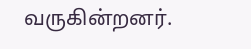வருகின்றனர்.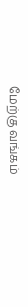மேற்கு வங்கம்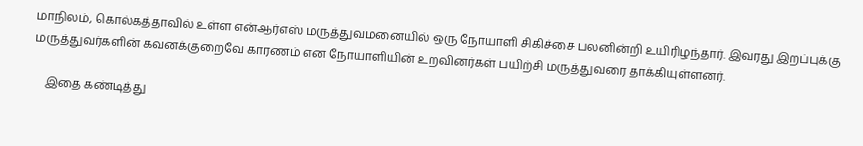மாநிலம், கொல்கத்தாவில் உள்ள என்ஆர்எஸ் மருத்துவமனையில் ஒரு நோயாளி சிகிச்சை பலனின்றி உயிரிழந்தார். இவரது இறப்புக்கு மருத்துவர்களின் கவனக்குறைவே காரணம் என நோயாளியின் உறவினர்கள் பயிற்சி மருத்துவரை தாக்கியுள்ளனர்.

    இதை கண்டித்து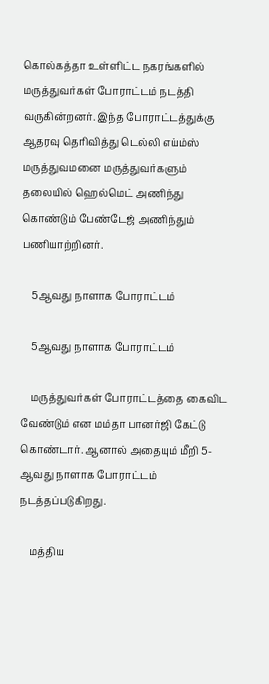கொல்கத்தா உள்ளிட்ட நகரங்களில் மருத்துவர்கள் போராட்டம் நடத்தி வருகின்றனர். இந்த போராட்டத்துக்கு ஆதரவு தெரிவித்து டெல்லி எய்ம்ஸ் மருத்துவமனை மருத்துவர்களும் தலையில் ஹெல்மெட் அணிந்து கொண்டும் பேண்டேஜ் அணிந்தும் பணியாற்றினர்.

    5ஆவது நாளாக போராட்டம்

    5ஆவது நாளாக போராட்டம்

    மருத்துவர்கள் போராட்டத்தை கைவிட வேண்டும் என மம்தா பானர்ஜி கேட்டு கொண்டார். ஆனால் அதையும் மீறி 5-ஆவது நாளாக போராட்டம் நடத்தப்படுகிறது.

    மத்திய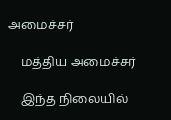அமைச்சர்

    மத்திய அமைச்சர்

    இந்த நிலையில்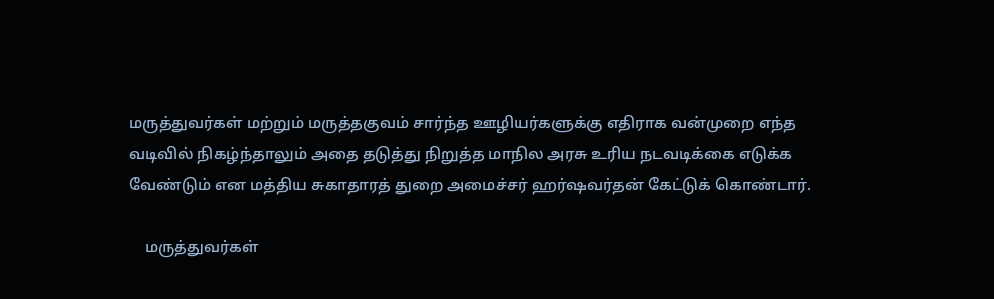மருத்துவர்கள் மற்றும் மருத்தகுவம் சார்ந்த ஊழியர்களுக்கு எதிராக வன்முறை எந்த வடிவில் நிகழ்ந்தாலும் அதை தடுத்து நிறுத்த மாநில அரசு உரிய நடவடிக்கை எடுக்க வேண்டும் என மத்திய சுகாதாரத் துறை அமைச்சர் ஹர்ஷவர்தன் கேட்டுக் கொண்டார்.

    மருத்துவர்கள்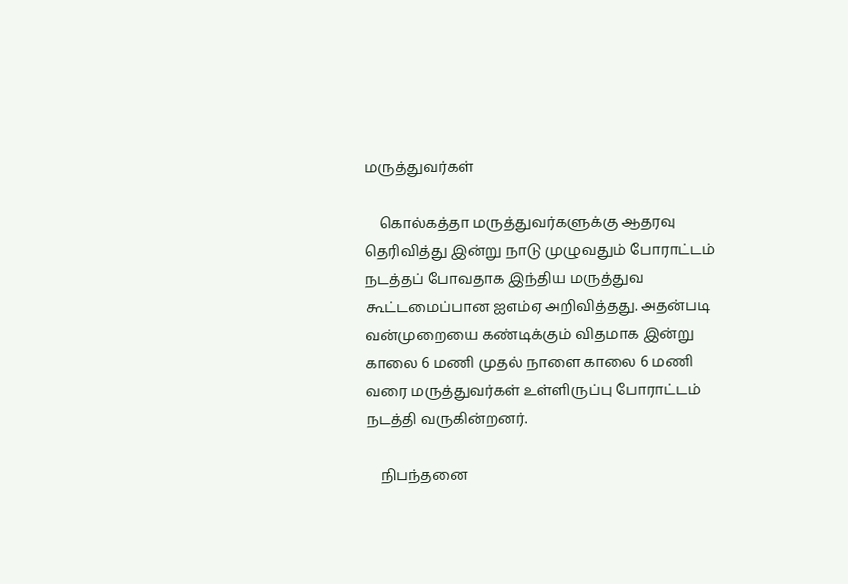மருத்துவர்கள்

    கொல்கத்தா மருத்துவர்களுக்கு ஆதரவு தெரிவித்து இன்று நாடு முழுவதும் போராட்டம் நடத்தப் போவதாக இந்திய மருத்துவ கூட்டமைப்பான ஐஎம்ஏ அறிவித்தது. அதன்படி வன்முறையை கண்டிக்கும் விதமாக இன்று காலை 6 மணி முதல் நாளை காலை 6 மணி வரை மருத்துவர்கள் உள்ளிருப்பு போராட்டம் நடத்தி வருகின்றனர்.

    நிபந்தனை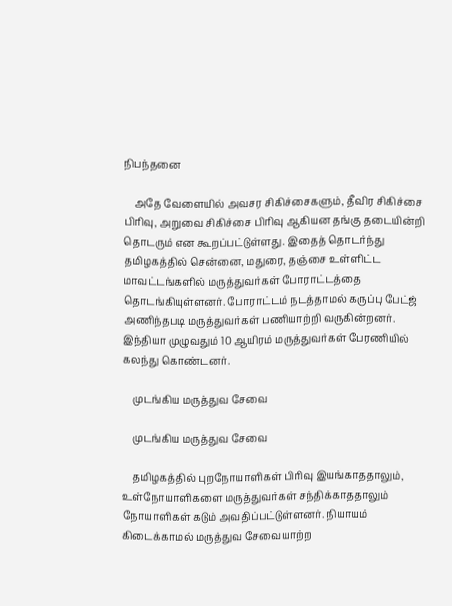நிபந்தனை

    அதே வேளையில் அவசர சிகிச்சைகளும், தீவிர சிகிச்சை பிரிவு, அறுவை சிகிச்சை பிரிவு ஆகியன தங்கு தடையின்றி தொடரும் என கூறப்பட்டுள்ளது. இதைத் தொடர்ந்து தமிழகத்தில் சென்னை, மதுரை, தஞ்சை உள்ளிட்ட மாவட்டங்களில் மருத்துவர்கள் போராட்டத்தை தொடங்கியுள்ளனர். போராட்டம் நடத்தாமல் கருப்பு பேட்ஜ் அணிந்தபடி மருத்துவர்கள் பணியாற்றி வருகின்றனர். இந்தியா முழுவதும் 10 ஆயிரம் மருத்துவர்கள் பேரணியில் கலந்து கொண்டனர்.

    முடங்கிய மருத்துவ சேவை

    முடங்கிய மருத்துவ சேவை

    தமிழகத்தில் புறநோயாளிகள் பிரிவு இயங்காததாலும், உள்நோயாளிகளை மருத்துவர்கள் சந்திக்காததாலும் நோயாளிகள் கடும் அவதிப்பட்டுள்ளனர். நியாயம் கிடைக்காமல் மருத்துவ சேவையாற்ற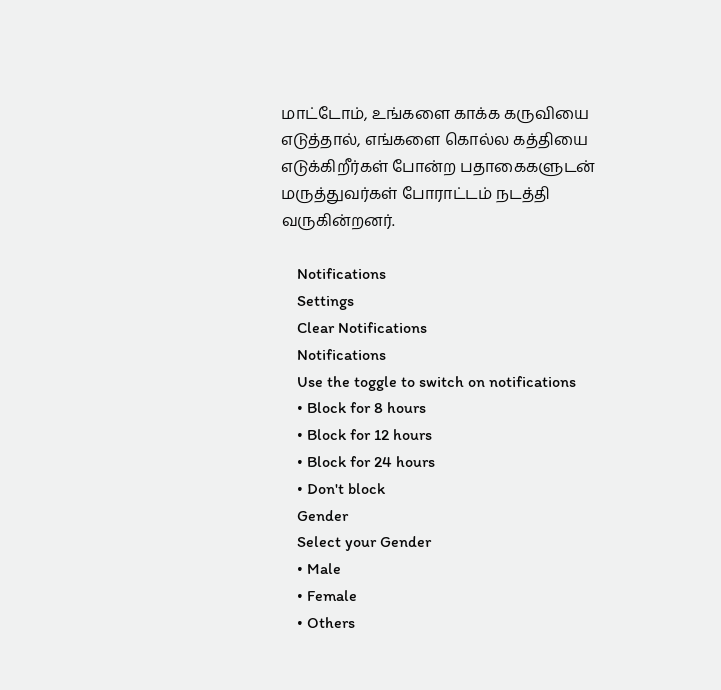மாட்டோம், உங்களை காக்க கருவியை எடுத்தால், எங்களை கொல்ல கத்தியை எடுக்கிறீர்கள் போன்ற பதாகைகளுடன் மருத்துவர்கள் போராட்டம் நடத்தி வருகின்றனர்.

    Notifications
    Settings
    Clear Notifications
    Notifications
    Use the toggle to switch on notifications
    • Block for 8 hours
    • Block for 12 hours
    • Block for 24 hours
    • Don't block
    Gender
    Select your Gender
    • Male
    • Female
    • Others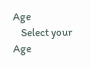Age
    Select your Age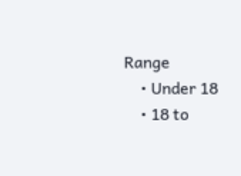Range
    • Under 18
    • 18 to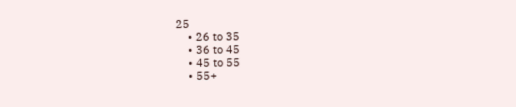25
    • 26 to 35
    • 36 to 45
    • 45 to 55
    • 55+